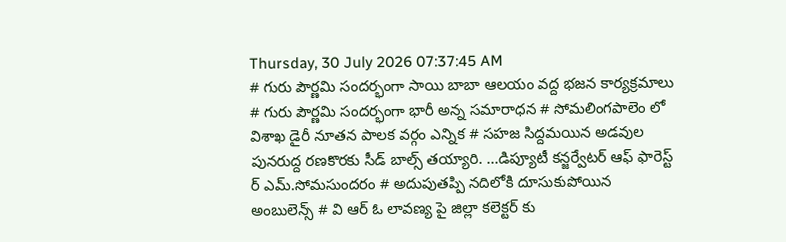Thursday, 30 July 2026 07:37:45 AM
# గురు పౌర్ణమి సందర్భంగా సాయి బాబా ఆలయం వద్ద భజన కార్యక్రమాలు # గురు పౌర్ణమి సందర్భంగా భారీ అన్న సమారాధన # సోమలింగపాలెం లో విశాఖ డైరీ నూతన పాలక వర్గం ఎన్నిక # సహజ సిద్దమయిన అడవుల పునరుద్ద రణకొరకు సీడ్ బాల్స్ తయ్యారి. ...డిప్యూటీ కన్జర్వేటర్ ఆఫ్ ఫారెస్ట్ ర్ ఎమ్.సోమసుందరం # అదుపుతప్పి నదిలోకి దూసుకుపోయిన అంబులెన్స్ # వి ఆర్ ఓ లావణ్య పై జిల్లా కలెక్టర్ కు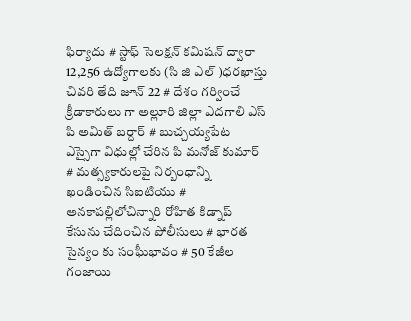ఫిర్యాదు # స్టాఫ్ సెలక్షన్ కమిషన్ ద్వారా 12,256 ఉద్యోగాలకు (సి జి ఎల్ )ధరఖాస్తు చివరి తేది జూన్ 22 # దేశం గర్వించే క్రీడాకారులు గా అల్లూరి జిల్లా ఎదగాలి ఎస్ పి అమిత్ బర్దార్ # బుచ్చయ్యపేట ఎస్సైగా విధుల్లో చేరిన పి మనోజ్ కుమార్ # మత్స్యకారులపై నిర్బంధాన్ని ఖండించిన సిఐటియు # అనకాపల్లిలోచిన్నారి రోహిత కిడ్నాప్ కేసును చేదించిన పోలీసులు # భారత సైన్యం కు సంఘీభావం # 50 కేజీల గంజాయి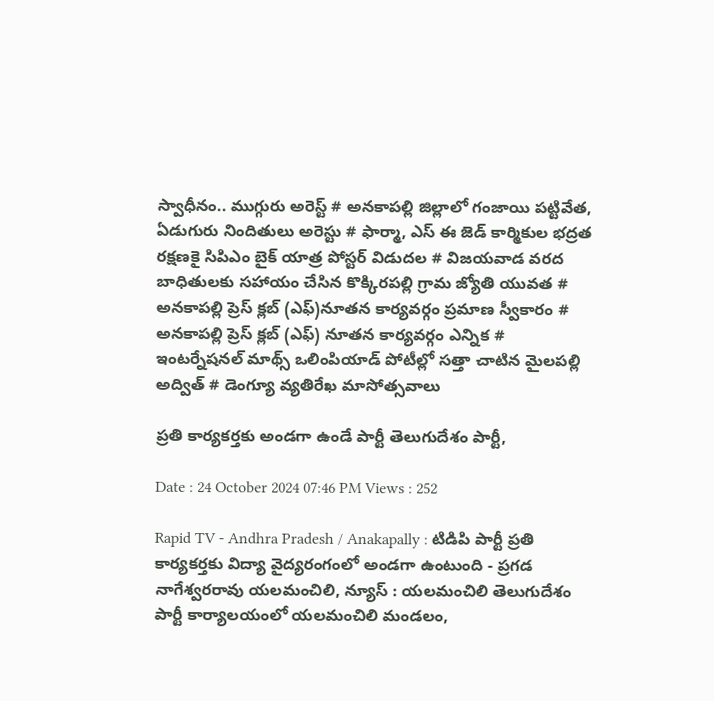స్వాధీనం.. ముగ్గురు అరెస్ట్ # అనకాపల్లి జిల్లాలో గంజాయి పట్టివేత, ఏడుగురు నిందితులు అరెస్టు # ఫార్మా, ఎస్ ఈ జెడ్ కార్మికుల భద్రత రక్షణకై సిపిఎం బైక్ యాత్ర పోస్టర్ విడుదల # విజయవాడ వరద బాధితులకు సహాయం చేసిన కొక్కిరపల్లి గ్రామ జ్యోతి యువత # అనకాపల్లి ప్రెస్ క్లబ్ (ఎఫ్)నూతన కార్యవర్గం ప్రమాణ స్వీకారం # అనకాపల్లి ప్రెస్ క్లబ్ (ఎఫ్) నూతన కార్యవర్గం ఎన్నిక # ఇంటర్నేషనల్ మాథ్స్ ఒలింపియాడ్ పోటీల్లో సత్తా చాటిన మైలపల్లి అద్విత్ # డెంగ్యూ వ్యతిరేఖ మాసోత్సవాలు

ప్రతి కార్యకర్తకు అండగా ఉండే పార్టీ తెలుగుదేశం పార్టీ,

Date : 24 October 2024 07:46 PM Views : 252

Rapid TV - Andhra Pradesh / Anakapally : టిడిపి పార్టీ ప్రతి కార్యకర్తకు విద్యా వైద్యరంగంలో అండగా ఉంటుంది - ప్రగడ నాగేశ్వరరావు యలమంచిలి, న్యూస్ : యలమంచిలి తెలుగుదేశం పార్టీ కార్యాలయంలో యలమంచిలి మండలం,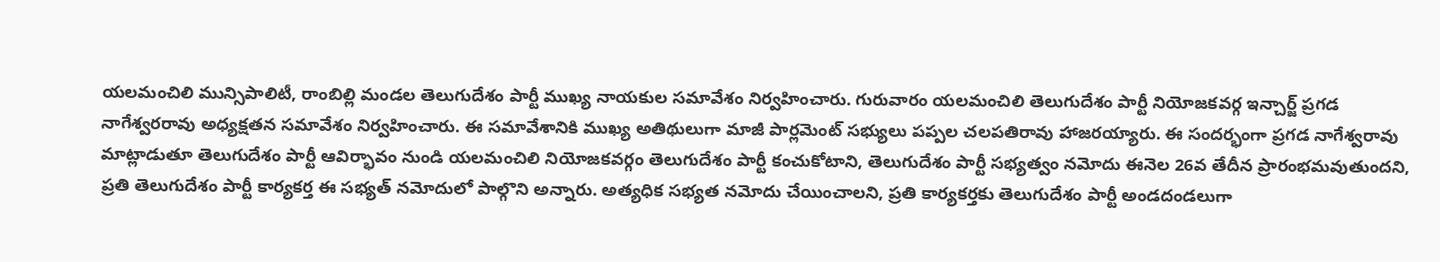యలమంచిలి మున్సిపాలిటీ, రాంబిల్లి మండల తెలుగుదేశం పార్టీ ముఖ్య నాయకుల సమావేశం నిర్వహించారు. గురువారం యలమంచిలి తెలుగుదేశం పార్టీ నియోజకవర్గ ఇన్చార్జ్ ప్రగడ నాగేశ్వరరావు అధ్యక్షతన సమావేశం నిర్వహించారు. ఈ సమావేశానికి ముఖ్య అతిథులుగా మాజీ పార్లమెంట్ సభ్యులు పప్పల చలపతిరావు హాజరయ్యారు. ఈ సందర్భంగా ప్రగడ నాగేశ్వరావు మాట్లాడుతూ తెలుగుదేశం పార్టీ ఆవిర్భావం నుండి యలమంచిలి నియోజకవర్గం తెలుగుదేశం పార్టీ కంచుకోటాని, తెలుగుదేశం పార్టీ సభ్యత్వం నమోదు ఈనెల 26వ తేదీన ప్రారంభమవుతుందని, ప్రతి తెలుగుదేశం పార్టీ కార్యకర్త ఈ సభ్యత్ నమోదులో పాల్గొని అన్నారు. అత్యధిక సభ్యత నమోదు చేయించాలని, ప్రతి కార్యకర్తకు తెలుగుదేశం పార్టీ అండదండలుగా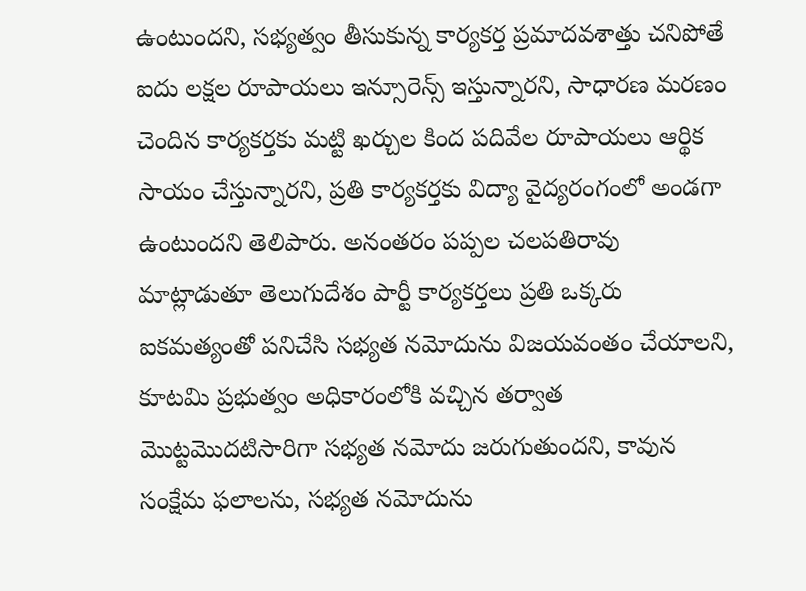ఉంటుందని, సభ్యత్వం తీసుకున్న కార్యకర్త ప్రమాదవశాత్తు చనిపోతే ఐదు లక్షల రూపాయలు ఇన్సూరెన్స్ ఇస్తున్నారని, సాధారణ మరణం చెందిన కార్యకర్తకు మట్టి ఖర్చుల కింద పదివేల రూపాయలు ఆర్థిక సాయం చేస్తున్నారని, ప్రతి కార్యకర్తకు విద్యా వైద్యరంగంలో అండగా ఉంటుందని తెలిపారు. అనంతరం పప్పల చలపతిరావు మాట్లాడుతూ తెలుగుదేశం పార్టీ కార్యకర్తలు ప్రతి ఒక్కరు ఐకమత్యంతో పనిచేసి సభ్యత నమోదును విజయవంతం చేయాలని, కూటమి ప్రభుత్వం అధికారంలోకి వచ్చిన తర్వాత మొట్టమొదటిసారిగా సభ్యత నమోదు జరుగుతుందని, కావున సంక్షేమ ఫలాలను, సభ్యత నమోదును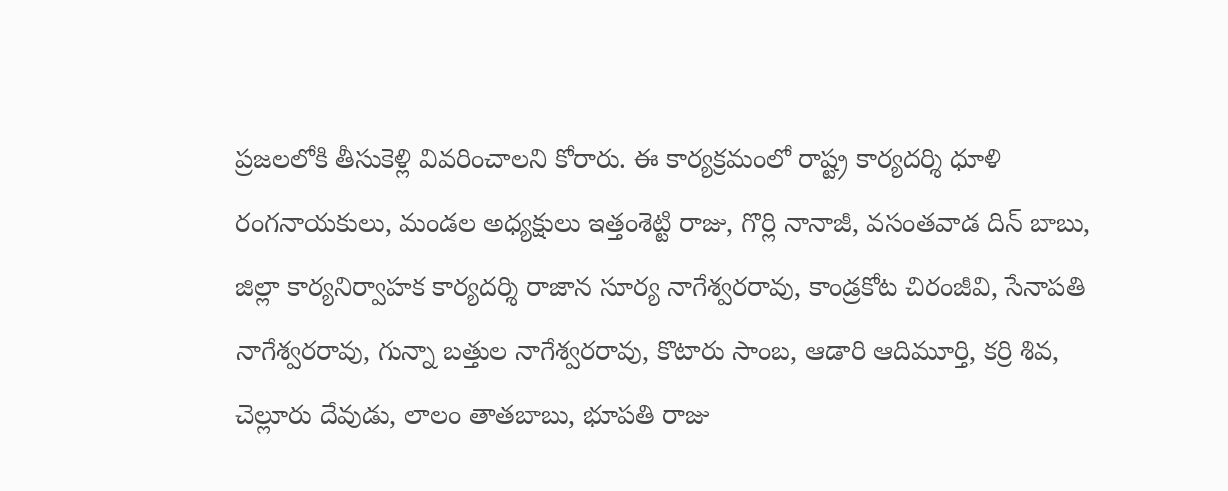ప్రజలలోకి తీసుకెళ్లి వివరించాలని కోరారు. ఈ కార్యక్రమంలో రాష్ట్ర కార్యదర్శి ధూళి రంగనాయకులు, మండల అధ్యక్షులు ఇత్తంశెట్టి రాజు, గొర్లి నానాజీ, వసంతవాడ దిన్ బాబు, జిల్లా కార్యనిర్వాహక కార్యదర్శి రాజాన సూర్య నాగేశ్వరరావు, కాండ్రకోట చిరంజీవి, సేనాపతి నాగేశ్వరరావు, గున్నా బత్తుల నాగేశ్వరరావు, కొటారు సాంబ, ఆడారి ఆదిమూర్తి, కర్రి శివ, చెల్లూరు దేవుడు, లాలం తాతబాబు, భూపతి రాజు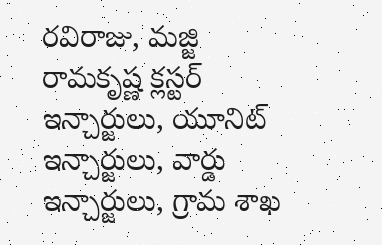రవిరాజు, మజ్జి రామకృష్ణ క్లస్టర్ ఇన్చార్జులు, యూనిట్ ఇన్చార్జులు, వార్డు ఇన్చార్జులు, గ్రామ శాఖ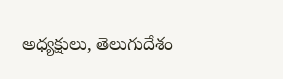అధ్యక్షులు, తెలుగుదేశం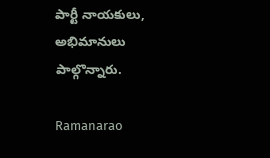పార్టీ నాయకులు, అభిమానులు పాల్గొన్నారు.

Ramanarao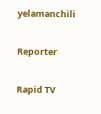yelamanchili

Reporter

Rapid TV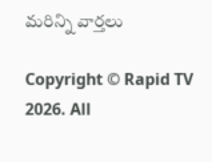మరిన్ని వార్తలు

Copyright © Rapid TV 2026. All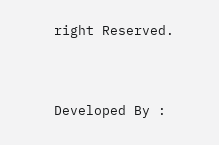right Reserved.



Developed By :